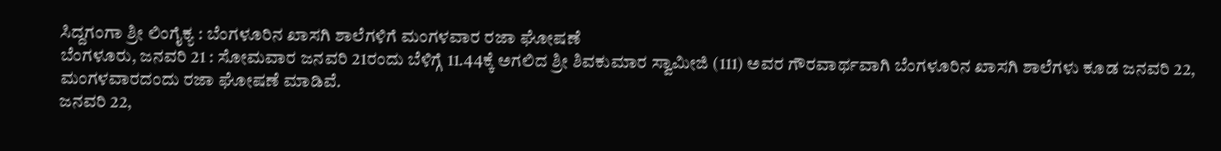ಸಿದ್ದಗಂಗಾ ಶ್ರೀ ಲಿಂಗೈಕ್ಯ : ಬೆಂಗಳೂರಿನ ಖಾಸಗಿ ಶಾಲೆಗಳಿಗೆ ಮಂಗಳವಾರ ರಜಾ ಘೋಷಣೆ
ಬೆಂಗಳೂರು, ಜನವರಿ 21 : ಸೋಮವಾರ ಜನವರಿ 21ರಂದು ಬೆಳಿಗ್ಗೆ 11.44ಕ್ಕೆ ಅಗಲಿದ ಶ್ರೀ ಶಿವಕುಮಾರ ಸ್ವಾಮೀಜಿ (111) ಅವರ ಗೌರವಾರ್ಥವಾಗಿ ಬೆಂಗಳೂರಿನ ಖಾಸಗಿ ಶಾಲೆಗಳು ಕೂಡ ಜನವರಿ 22, ಮಂಗಳವಾರದಂದು ರಜಾ ಘೋಷಣೆ ಮಾಡಿವೆ.
ಜನವರಿ 22,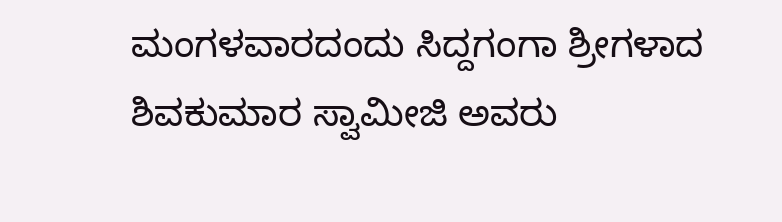ಮಂಗಳವಾರದಂದು ಸಿದ್ದಗಂಗಾ ಶ್ರೀಗಳಾದ ಶಿವಕುಮಾರ ಸ್ವಾಮೀಜಿ ಅವರು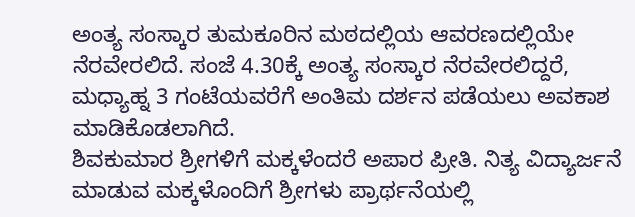ಅಂತ್ಯ ಸಂಸ್ಕಾರ ತುಮಕೂರಿನ ಮಠದಲ್ಲಿಯ ಆವರಣದಲ್ಲಿಯೇ ನೆರವೇರಲಿದೆ. ಸಂಜೆ 4.30ಕ್ಕೆ ಅಂತ್ಯ ಸಂಸ್ಕಾರ ನೆರವೇರಲಿದ್ದರೆ, ಮಧ್ಯಾಹ್ನ 3 ಗಂಟೆಯವರೆಗೆ ಅಂತಿಮ ದರ್ಶನ ಪಡೆಯಲು ಅವಕಾಶ ಮಾಡಿಕೊಡಲಾಗಿದೆ.
ಶಿವಕುಮಾರ ಶ್ರೀಗಳಿಗೆ ಮಕ್ಕಳೆಂದರೆ ಅಪಾರ ಪ್ರೀತಿ. ನಿತ್ಯ ವಿದ್ಯಾರ್ಜನೆ ಮಾಡುವ ಮಕ್ಕಳೊಂದಿಗೆ ಶ್ರೀಗಳು ಪ್ರಾರ್ಥನೆಯಲ್ಲಿ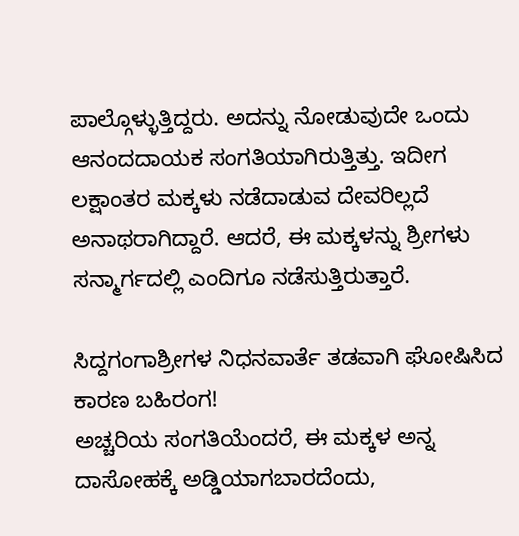ಪಾಲ್ಗೊಳ್ಳುತ್ತಿದ್ದರು. ಅದನ್ನು ನೋಡುವುದೇ ಒಂದು ಆನಂದದಾಯಕ ಸಂಗತಿಯಾಗಿರುತ್ತಿತ್ತು. ಇದೀಗ ಲಕ್ಷಾಂತರ ಮಕ್ಕಳು ನಡೆದಾಡುವ ದೇವರಿಲ್ಲದೆ ಅನಾಥರಾಗಿದ್ದಾರೆ. ಆದರೆ, ಈ ಮಕ್ಕಳನ್ನು ಶ್ರೀಗಳು ಸನ್ಮಾರ್ಗದಲ್ಲಿ ಎಂದಿಗೂ ನಡೆಸುತ್ತಿರುತ್ತಾರೆ.

ಸಿದ್ದಗಂಗಾಶ್ರೀಗಳ ನಿಧನವಾರ್ತೆ ತಡವಾಗಿ ಘೋಷಿಸಿದ ಕಾರಣ ಬಹಿರಂಗ!
ಅಚ್ಚರಿಯ ಸಂಗತಿಯೆಂದರೆ, ಈ ಮಕ್ಕಳ ಅನ್ನ ದಾಸೋಹಕ್ಕೆ ಅಡ್ಡಿಯಾಗಬಾರದೆಂದು,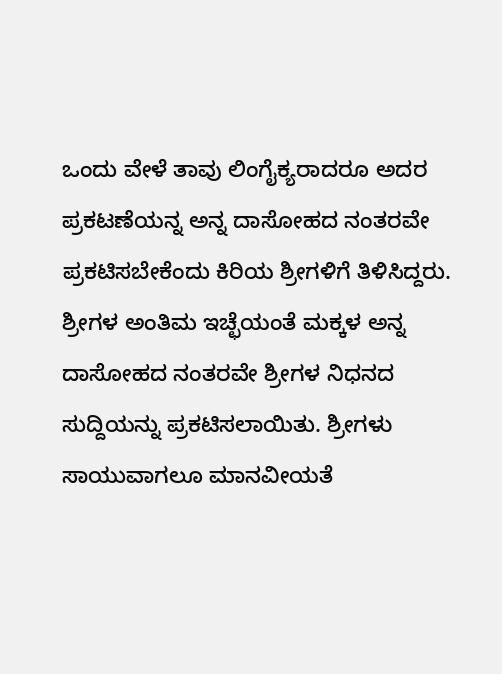ಒಂದು ವೇಳೆ ತಾವು ಲಿಂಗೈಕ್ಯರಾದರೂ ಅದರ ಪ್ರಕಟಣೆಯನ್ನ ಅನ್ನ ದಾಸೋಹದ ನಂತರವೇ ಪ್ರಕಟಿಸಬೇಕೆಂದು ಕಿರಿಯ ಶ್ರೀಗಳಿಗೆ ತಿಳಿಸಿದ್ದರು. ಶ್ರೀಗಳ ಅಂತಿಮ ಇಚ್ಛೆಯಂತೆ ಮಕ್ಕಳ ಅನ್ನ ದಾಸೋಹದ ನಂತರವೇ ಶ್ರೀಗಳ ನಿಧನದ ಸುದ್ದಿಯನ್ನು ಪ್ರಕಟಿಸಲಾಯಿತು. ಶ್ರೀಗಳು ಸಾಯುವಾಗಲೂ ಮಾನವೀಯತೆ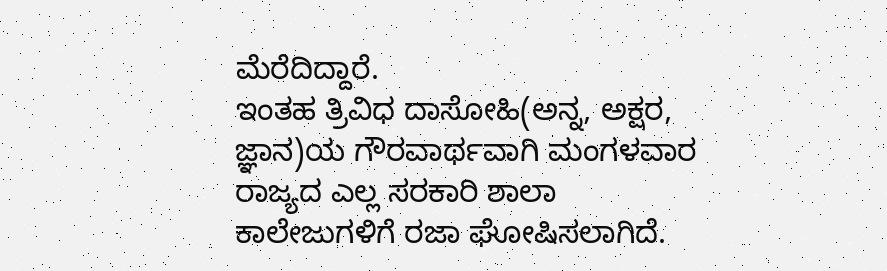ಮೆರೆದಿದ್ದಾರೆ.
ಇಂತಹ ತ್ರಿವಿಧ ದಾಸೋಹಿ(ಅನ್ನ, ಅಕ್ಷರ, ಜ್ಞಾನ)ಯ ಗೌರವಾರ್ಥವಾಗಿ ಮಂಗಳವಾರ ರಾಜ್ಯದ ಎಲ್ಲ ಸರಕಾರಿ ಶಾಲಾ ಕಾಲೇಜುಗಳಿಗೆ ರಜಾ ಘೋಷಿಸಲಾಗಿದೆ.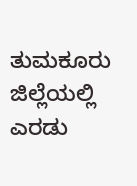ತುಮಕೂರು ಜಿಲ್ಲೆಯಲ್ಲಿ ಎರಡು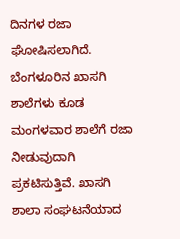ದಿನಗಳ ರಜಾ ಘೋಷಿಸಲಾಗಿದೆ. ಬೆಂಗಳೂರಿನ ಖಾಸಗಿ ಶಾಲೆಗಳು ಕೂಡ ಮಂಗಳವಾರ ಶಾಲೆಗೆ ರಜಾ ನೀಡುವುದಾಗಿ ಪ್ರಕಟಿಸುತ್ತಿವೆ. ಖಾಸಗಿ ಶಾಲಾ ಸಂಘಟನೆಯಾದ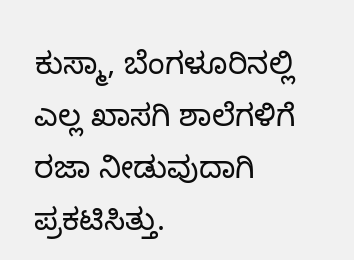ಕುಸ್ಮಾ, ಬೆಂಗಳೂರಿನಲ್ಲಿ ಎಲ್ಲ ಖಾಸಗಿ ಶಾಲೆಗಳಿಗೆ ರಜಾ ನೀಡುವುದಾಗಿ ಪ್ರಕಟಿಸಿತ್ತು.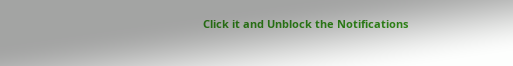Click it and Unblock the Notifications